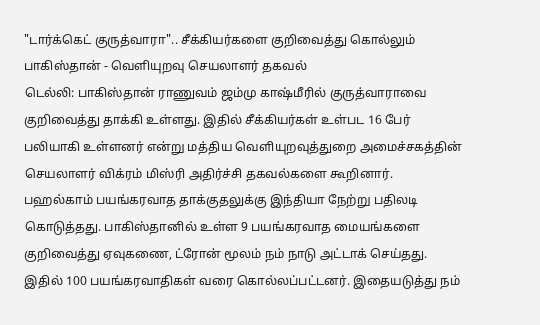"டார்க்கெட் குருத்வாரா".. சீக்கியர்களை குறிவைத்து கொல்லும் பாகிஸ்தான் - வெளியுறவு செயலாளர் தகவல்
டெல்லி: பாகிஸ்தான் ராணுவம் ஜம்மு காஷ்மீரில் குருத்வாராவை குறிவைத்து தாக்கி உள்ளது. இதில் சீக்கியர்கள் உள்பட 16 பேர் பலியாகி உள்ளனர் என்று மத்திய வெளியுறவுத்துறை அமைச்சகத்தின் செயலாளர் விக்ரம் மிஸ்ரி அதிர்ச்சி தகவல்களை கூறினார்.
பஹல்காம் பயங்கரவாத தாக்குதலுக்கு இந்தியா நேற்று பதிலடி கொடுத்தது. பாகிஸ்தானில் உள்ள 9 பயங்கரவாத மையங்களை குறிவைத்து ஏவுகணை, ட்ரோன் மூலம் நம் நாடு அட்டாக் செய்தது. இதில் 100 பயங்கரவாதிகள் வரை கொல்லப்பட்டனர். இதையடுத்து நம்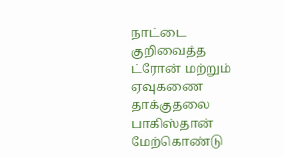நாட்டை குறிவைத்த ட்ரோன் மற்றும் ஏவுகணை தாக்குதலை பாகிஸ்தான் மேற்கொண்டு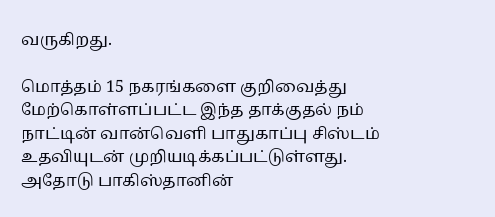வருகிறது.

மொத்தம் 15 நகரங்களை குறிவைத்து மேற்கொள்ளப்பட்ட இந்த தாக்குதல் நம் நாட்டின் வான்வெளி பாதுகாப்பு சிஸ்டம் உதவியுடன் முறியடிக்கப்பட்டுள்ளது. அதோடு பாகிஸ்தானின்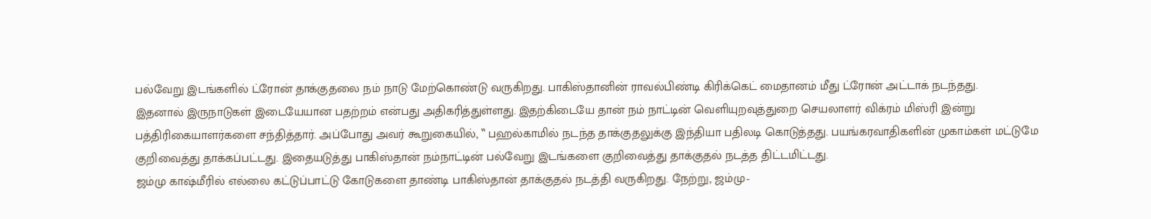பல்வேறு இடங்களில் ட்ரோன் தாக்குதலை நம் நாடு மேற்கொண்டு வருகிறது. பாகிஸ்தானின் ராவல்பிண்டி கிரிக்கெட் மைதானம் மீது ட்ரோன் அட்டாக் நடந்தது.
இதனால் இருநாடுகள் இடையேயான பதற்றம் என்பது அதிகரித்துள்ளது. இதற்கிடையே தான் நம் நாட்டின் வெளியுறவுத்துறை செயலாளர் விக்ரம் மிஸ்ரி இன்று பத்திரிகையாளர்களை சந்தித்தார். அப்போது அவர் கூறுகையில், ‛‛ பஹல்காமில் நடந்த தாக்குதலுக்கு இந்தியா பதிலடி கொடுத்தது. பயங்கரவாதிகளின் முகாம்கள் மட்டுமே குறிவைத்து தாக்கப்பட்டது. இதையடுத்து பாகிஸ்தான் நம்நாட்டின் பல்வேறு இடங்களை குறிவைத்து தாக்குதல் நடத்த திட்டமிட்டது.
ஜம்மு காஷ்மீரில் எல்லை கட்டுப்பாட்டு கோடுகளை தாண்டி பாகிஸ்தான் தாக்குதல் நடத்தி வருகிறது. நேற்று, ஜம்மு-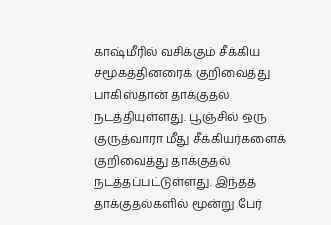காஷ்மீரில் வசிக்கும் சீக்கிய சமூகத்தினரைக் குறிவைத்து பாகிஸ்தான் தாக்குதல் நடத்தியுள்ளது. பூஞ்சில் ஒரு குருத்வாரா மீது சீக்கியர்களைக் குறிவைத்து தாக்குதல் நடத்தப்பட்டுள்ளது. இந்தத் தாக்குதல்களில் மூன்று பேர்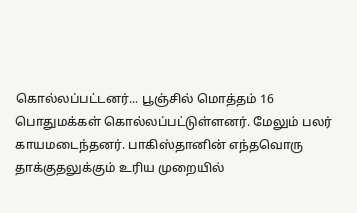கொல்லப்பட்டனர்... பூஞ்சில் மொத்தம் 16 பொதுமக்கள் கொல்லப்பட்டுள்ளனர். மேலும் பலர் காயமடைந்தனர். பாகிஸ்தானின் எந்தவொரு தாக்குதலுக்கும் உரிய முறையில்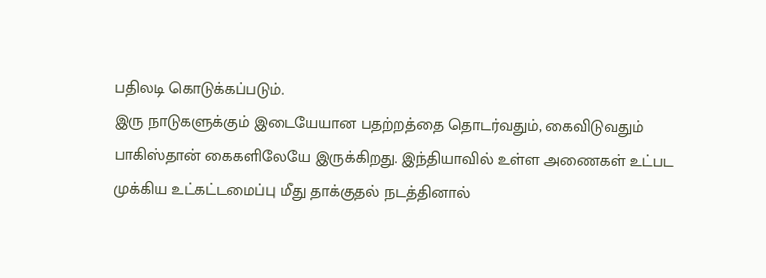பதிலடி கொடுக்கப்படும்.
இரு நாடுகளுக்கும் இடையேயான பதற்றத்தை தொடர்வதும், கைவிடுவதும் பாகிஸ்தான் கைகளிலேயே இருக்கிறது. இந்தியாவில் உள்ள அணைகள் உட்பட முக்கிய உட்கட்டமைப்பு மீது தாக்குதல் நடத்தினால்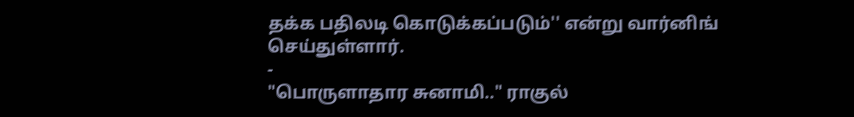தக்க பதிலடி கொடுக்கப்படும்'' என்று வார்னிங் செய்துள்ளார்.
-
"பொருளாதார சுனாமி.." ராகுல்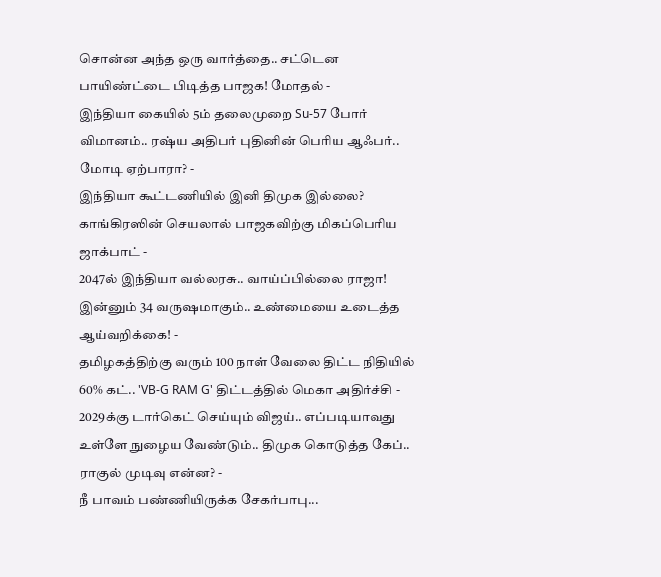சொன்ன அந்த ஒரு வார்த்தை.. சட்டென பாயிண்ட்டை பிடித்த பாஜக! மோதல் -
இந்தியா கையில் 5ம் தலைமுறை Su-57 போர் விமானம்.. ரஷ்ய அதிபர் புதினின் பெரிய ஆஃபர்.. மோடி ஏற்பாரா? -
இந்தியா கூட்டணியில் இனி திமுக இல்லை? காங்கிரஸின் செயலால் பாஜகவிற்கு மிகப்பெரிய ஜாக்பாட் -
2047ல் இந்தியா வல்லரசு.. வாய்ப்பில்லை ராஜா! இன்னும் 34 வருஷமாகும்.. உண்மையை உடைத்த ஆய்வறிக்கை! -
தமிழகத்திற்கு வரும் 100 நாள் வேலை திட்ட நிதியில் 60% கட்.. 'VB-G RAM G' திட்டத்தில் மெகா அதிர்ச்சி -
2029க்கு டார்கெட் செய்யும் விஜய்.. எப்படியாவது உள்ளே நுழைய வேண்டும்.. திமுக கொடுத்த கேப்.. ராகுல் முடிவு என்ன? -
நீ பாவம் பண்ணியிருக்க சேகர்பாபு...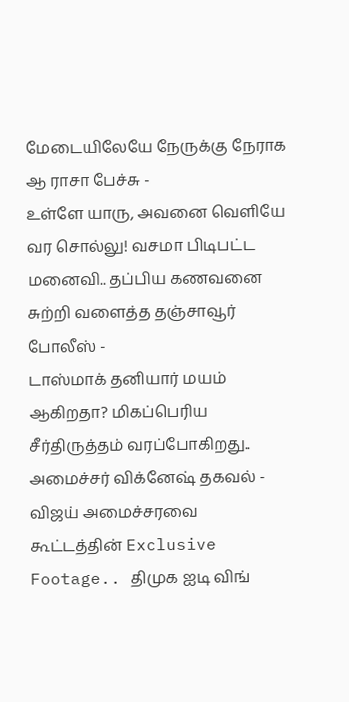மேடையிலேயே நேருக்கு நேராக ஆ ராசா பேச்சு -
உள்ளே யாரு, அவனை வெளியே வர சொல்லு! வசமா பிடிபட்ட மனைவி.. தப்பிய கணவனை சுற்றி வளைத்த தஞ்சாவூர் போலீஸ் -
டாஸ்மாக் தனியார் மயம் ஆகிறதா? மிகப்பெரிய சீர்திருத்தம் வரப்போகிறது.. அமைச்சர் விக்னேஷ் தகவல் -
விஜய் அமைச்சரவை கூட்டத்தின் Exclusive Footage.. திமுக ஐடி விங்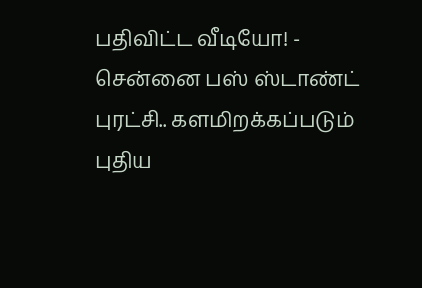பதிவிட்ட வீடியோ! -
சென்னை பஸ் ஸ்டாண்ட் புரட்சி.. களமிறக்கப்படும் புதிய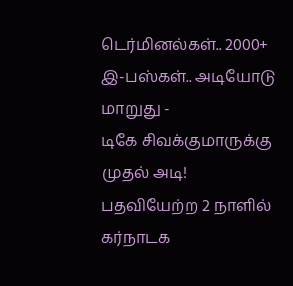டெர்மினல்கள்.. 2000+ இ-பஸ்கள்.. அடியோடு மாறுது -
டிகே சிவக்குமாருக்கு முதல் அடி! பதவியேற்ற 2 நாளில் கர்நாடக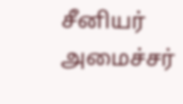சீனியர் அமைச்சர்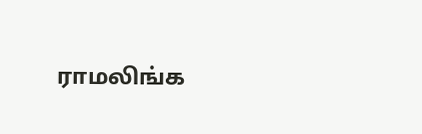ராமலிங்க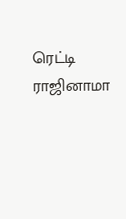ரெட்டி ராஜினாமா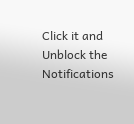Click it and Unblock the Notifications